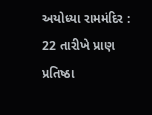અયોધ્યા રામમંદિર : 22 તારીખે પ્રાણ પ્રતિષ્ઠા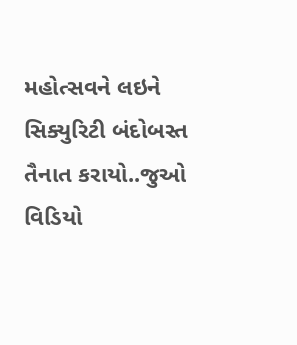મહોત્સવને લઇને સિક્યુરિટી બંદોબસ્ત તૈનાત કરાયો..જુઓ વિડિયો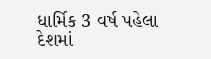ધાર્મિક 3 વર્ષ પહેલા
દેશમાં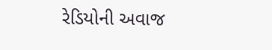રેડિયોની અવાજ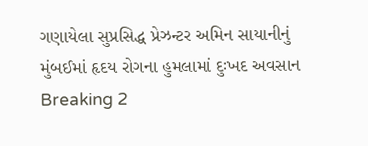ગણાયેલા સુપ્રસિદ્ધ પ્રેઝન્ટર અમિન સાયાનીનું મુંબઈમાં હૃદય રોગના હુમલામાં દુઃખદ અવસાન Breaking 2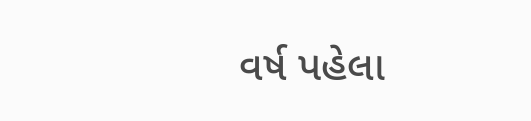વર્ષ પહેલા